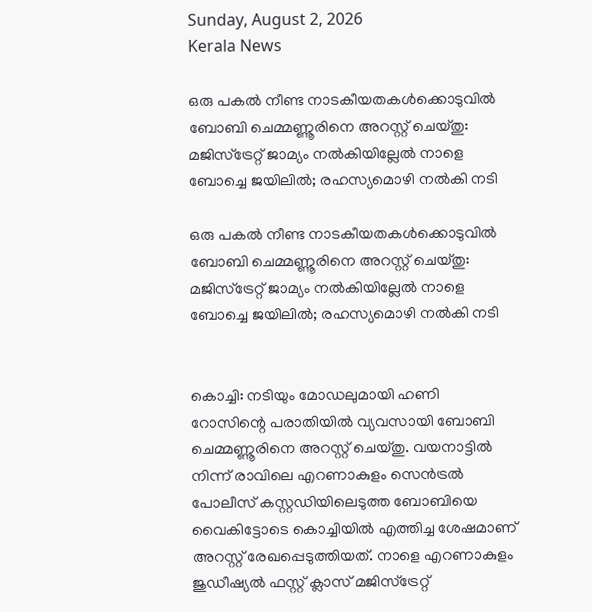Sunday, August 2, 2026
Kerala News

ഒരു പകല്‍ നീണ്ട നാടകീയതകള്‍ക്കൊടുവില്‍ ബോബി ചെമ്മണ്ണൂരിനെ അറസ്റ്റ് ചെയ്തു: മജിസ്‌ട്രേറ്റ് ജാമ്യം നല്‍കിയില്ലേല്‍ നാളെ ബോച്ചെ ജയിലില്‍; രഹസ്യമൊഴി നല്‍കി നടി

ഒരു പകല്‍ നീണ്ട നാടകീയതകള്‍ക്കൊടുവില്‍ ബോബി ചെമ്മണ്ണൂരിനെ അറസ്റ്റ് ചെയ്തു: മജിസ്‌ട്രേറ്റ് ജാമ്യം നല്‍കിയില്ലേല്‍ നാളെ ബോച്ചെ ജയിലില്‍; രഹസ്യമൊഴി നല്‍കി നടി


കൊച്ചി: നടിയും മോഡലുമായി ഹണി റോസിന്റെ പരാതിയില്‍ വ്യവസായി ബോബി ചെമ്മണ്ണൂരിനെ അറസ്റ്റ് ചെയ്തു. വയനാട്ടില്‍ നിന്ന് രാവിലെ എറണാകുളം സെന്‍ട്രല്‍ പോലീസ് കസ്റ്റഡിയിലെടുത്ത ബോബിയെ വൈകിട്ടോടെ കൊച്ചിയില്‍ എത്തിച്ച ശേഷമാണ് അറസ്റ്റ് രേഖപ്പെടുത്തിയത്. നാളെ എറണാകുളം ജുഡീഷ്യല്‍ ഫസ്റ്റ് ക്ലാസ് മജിസ്‌ട്രേറ്റ്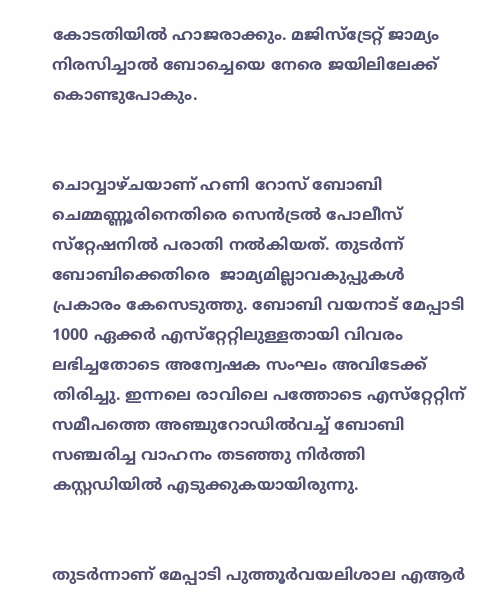കോടതിയില്‍ ഹാജരാക്കും. മജിസ്‌ട്രേറ്റ് ജാമ്യം നിരസിച്ചാല്‍ ബോച്ചെയെ നേരെ ജയിലിലേക്ക് കൊണ്ടുപോകും.


ചൊവ്വാഴ്ചയാണ് ഹണി റോസ് ബോബി ചെമ്മണ്ണൂരിനെതിരെ സെന്‍ട്രല്‍ പോലീസ് സ്‌റ്റേഷനില്‍ പരാതി നല്‍കിയത്. തുടര്‍ന്ന് ബോബിക്കെതിരെ  ജാമ്യമില്ലാവകുപ്പുകള്‍ പ്രകാരം കേസെടുത്തു. ബോബി വയനാട് മേപ്പാടി 1000 ഏക്കര്‍ എസ്‌റ്റേറ്റിലുള്ളതായി വിവരം ലഭിച്ചതോടെ അന്വേഷക സംഘം അവിടേക്ക് തിരിച്ചു. ഇന്നലെ രാവിലെ പത്തോടെ എസ്‌റ്റേറ്റിന് സമീപത്തെ അഞ്ചുറോഡില്‍വച്ച് ബോബി സഞ്ചരിച്ച വാഹനം തടഞ്ഞു നിര്‍ത്തി കസ്റ്റഡിയില്‍ എടുക്കുകയായിരുന്നു.


തുടര്‍ന്നാണ് മേപ്പാടി പുത്തൂര്‍വയലിശാല എആര്‍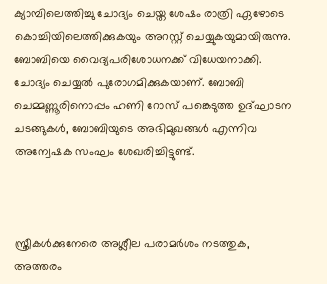ക്യാമ്പിലെത്തിച്ചു ചോദ്യം ചെയ്ത ശേഷം രാത്രി ഏഴോടെ കൊച്ചിയിലെത്തിക്കുകയും അറസ്റ്റ് ചെയ്യുകയുമായിരുന്നു. ബോബിയെ വൈദ്യപരിശോധനക്ക് വിധേയനാക്കി. ചോദ്യം ചെയ്യല്‍ പുരോഗമിക്കുകയാണ്. ബോബി ചെമ്മണ്ണൂരിനൊപ്പം ഹണി റോസ് പങ്കെടുത്ത ഉദ്ഘാടന ചടങ്ങുകള്‍, ബോബിയുടെ അഭിമുഖങ്ങള്‍ എന്നിവ അന്വേഷക സംഘം ശേഖരിച്ചിട്ടുണ്ട്.



സ്ത്രീകള്‍ക്കുനേരെ അശ്ലീല പരാമര്‍ശം നടത്തുക, അത്തരം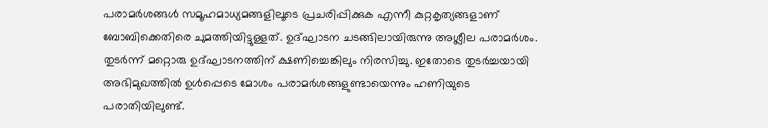പരാമര്‍ശങ്ങള്‍ സമൂഹമാധ്യമങ്ങളിലൂടെ പ്രചരിപ്പിക്കുക എന്നീ കുറ്റകൃത്യങ്ങളാണ് ബോബിക്കെതിരെ ചുമത്തിയിട്ടുള്ളത്. ഉദ്ഘാടന ചടങ്ങിലായിരുന്നു അശ്ലീല പരാമര്‍ശം. തുടര്‍ന്ന് മറ്റൊരു ഉദ്ഘാടനത്തിന് ക്ഷണിച്ചെങ്കിലും നിരസിച്ചു. ഇതോടെ തുടര്‍ച്ചയായി അഭിമുഖത്തില്‍ ഉള്‍പ്പെടെ മോശം പരാമര്‍ശങ്ങളുണ്ടായെന്നും ഹണിയുടെ പരാതിയിലുണ്ട്.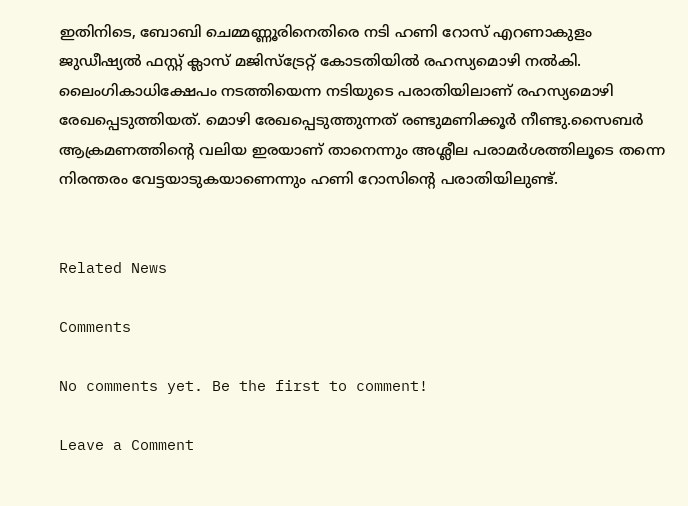ഇതിനിടെ, ബോബി ചെമ്മണ്ണൂരിനെതിരെ നടി ഹണി റോസ് എറണാകുളം ജുഡീഷ്യല്‍ ഫസ്റ്റ് ക്ലാസ് മജിസ്‌ട്രേറ്റ് കോടതിയില്‍ രഹസ്യമൊഴി നല്‍കി. ലൈംഗികാധിക്ഷേപം നടത്തിയെന്ന നടിയുടെ പരാതിയിലാണ് രഹസ്യമൊഴി രേഖപ്പെടുത്തിയത്. മൊഴി രേഖപ്പെടുത്തുന്നത് രണ്ടുമണിക്കൂര്‍ നീണ്ടു.സൈബര്‍ ആക്രമണത്തിന്റെ വലിയ ഇരയാണ് താനെന്നും അശ്ലീല പരാമര്‍ശത്തിലൂടെ തന്നെ നിരന്തരം വേട്ടയാടുകയാണെന്നും ഹണി റോസിന്റെ പരാതിയിലുണ്ട്.


Related News

Comments

No comments yet. Be the first to comment!

Leave a Comment